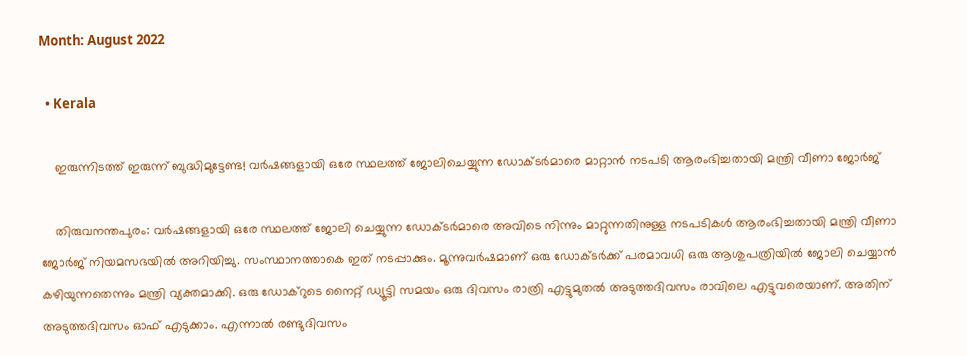Month: August 2022

  • Kerala

    ഇരുന്നിടത്ത് ഇരുന്ന് ബുദ്ധിമുട്ടേണ്ട! വര്‍ഷങ്ങളായി ഒരേ സ്ഥലത്ത് ജോലിചെയ്യുന്ന ഡോക്ടര്‍മാരെ മാറ്റാന്‍ നടപടി ആരംഭിച്ചതായി മന്ത്രി വീണാ ജോര്‍ജ്

    തിരുവനന്തപുരം: വര്‍ഷങ്ങളായി ഒരേ സ്ഥലത്ത് ജോലി ചെയ്യുന്ന ഡോക്ടര്‍മാരെ അവിടെ നിന്നും മാറ്റുന്നതിനുള്ള നടപടികള്‍ ആരംഭിച്ചതായി മന്ത്രി വീണാ ജോര്‍ജ് നിയമസഭയില്‍ അറിയിച്ചു. സംസ്ഥാനത്താകെ ഇത് നടപ്പാക്കും. മൂന്നുവര്‍ഷമാണ് ഒരു ഡോക്ടര്‍ക്ക് പരമാവധി ഒരു ആശുപത്രിയില്‍ ജോലി ചെയ്യാന്‍ കഴിയുന്നതെന്നും മന്ത്രി വ്യക്തമാക്കി. ഒരു ഡോക്‌റുടെ നൈറ്റ് ഡ്യൂട്ടി സമയം ഒരു ദിവസം രാത്രി എട്ടുമുതല്‍ അടുത്തദിവസം രാവിലെ എട്ടുവരെയാണ്. അതിന് അടുത്തദിവസം ഓഫ് എടുക്കാം. എന്നാല്‍ രണ്ടുദിവസം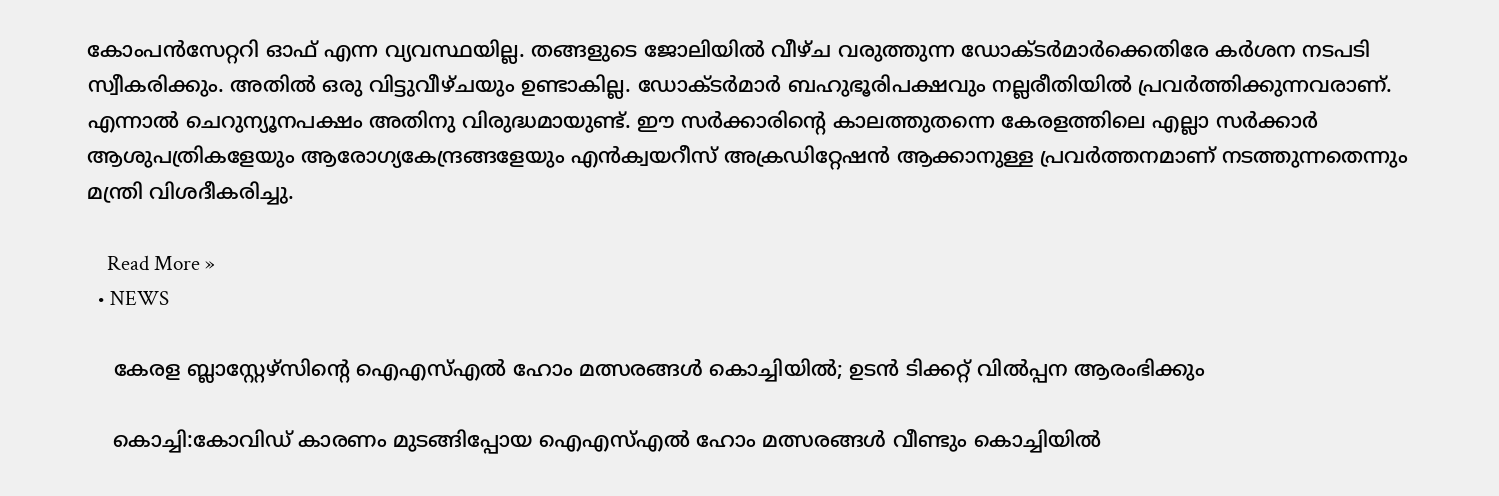കോംപന്‍സേറ്ററി ഓഫ് എന്ന വ്യവസ്ഥയില്ല. തങ്ങളുടെ ജോലിയില്‍ വീഴ്ച വരുത്തുന്ന ഡോക്ടര്‍മാര്‍ക്കെതിരേ കര്‍ശന നടപടി സ്വീകരിക്കും. അതില്‍ ഒരു വിട്ടുവീഴ്ചയും ഉണ്ടാകില്ല. ഡോക്ടര്‍മാര്‍ ബഹുഭൂരിപക്ഷവും നല്ലരീതിയില്‍ പ്രവര്‍ത്തിക്കുന്നവരാണ്. എന്നാല്‍ ചെറുന്യൂനപക്ഷം അതിനു വിരുദ്ധമായുണ്ട്. ഈ സര്‍ക്കാരിന്റെ കാലത്തുതന്നെ കേരളത്തിലെ എല്ലാ സര്‍ക്കാര്‍ ആശുപത്രികളേയും ആരോഗ്യകേന്ദ്രങ്ങളേയും എന്‍ക്വയറീസ് അക്രഡിറ്റേഷന്‍ ആക്കാനുള്ള പ്രവര്‍ത്തനമാണ് നടത്തുന്നതെന്നും മന്ത്രി വിശദീകരിച്ചു.

    Read More »
  • NEWS

    കേരള ബ്ലാസ്റ്റേഴ്സിന്റെ ഐഎസ്എൽ ഹോം മത്സരങ്ങൾ കൊച്ചിയിൽ; ഉടൻ ടിക്കറ്റ് വിൽപ്പന ആരംഭിക്കും

    കൊച്ചി:കോവിഡ് കാരണം മുടങ്ങിപ്പോയ ഐഎസ്എൽ ഹോം മത്സരങ്ങൾ വീണ്ടും കൊച്ചിയിൽ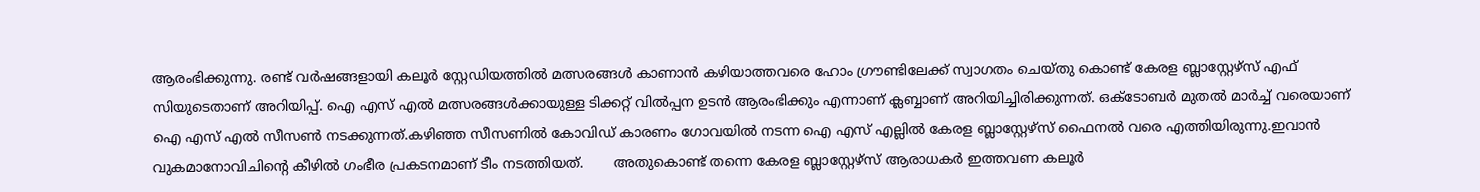ആരംഭിക്കുന്നു. രണ്ട് വര്‍ഷങ്ങളായി കലൂര്‍ സ്റ്റേഡിയത്തില്‍ മത്സരങ്ങള്‍ കാണാന്‍ കഴിയാത്തവരെ ഹോം ഗ്രൗണ്ടിലേക്ക് സ്വാഗതം ചെയ്തു കൊണ്ട് കേരള ബ്ലാസ്റ്റേഴ്സ് എഫ് സിയുടെതാണ് അറിയിപ്പ്. ഐ എസ് എല്‍ മത്സരങ്ങള്‍ക്കായുള്ള ടിക്കറ്റ് വില്‍പ്പന ഉടന്‍ ആരംഭിക്കും എന്നാണ് ക്ലബ്ബാണ് അറിയിച്ചിരിക്കുന്നത്. ഒക്ടോബര്‍ മുതല്‍ മാര്‍ച്ച്‌ വരെയാണ് ഐ എസ് എല്‍ സീസണ്‍ നടക്കുന്നത്.കഴിഞ്ഞ സീസണില്‍ കോവിഡ് കാരണം ഗോവയില്‍ നടന്ന ഐ എസ് എല്ലില്‍ കേരള ബ്ലാസ്റ്റേഴ്സ് ഫൈനല്‍ വരെ എത്തിയിരുന്നു.ഇവാന്‍ വുകമാനോവിചിന്റെ കീഴില്‍ ഗംഭീര പ്രകടനമാണ് ടീം നടത്തിയത്.       അതുകൊണ്ട് തന്നെ കേരള ബ്ലാസ്റ്റേഴ്സ് ആരാധകര്‍ ഇത്തവണ കലൂർ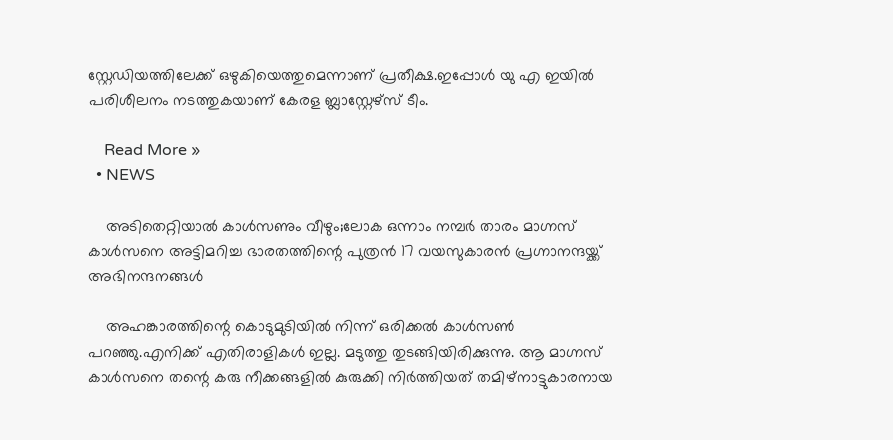സ്റ്റേഡിയത്തിലേക്ക് ഒഴുകിയെത്തുമെന്നാണ് പ്രതീക്ഷ.ഇപ്പോള്‍ യു എ ഇയില്‍ പരിശീലനം നടത്തുകയാണ് കേരള ബ്ലാസ്റ്റേഴ്സ് ടീം.

    Read More »
  • NEWS

    അടിതെറ്റിയാൽ കാൾസണും വീഴും;ലോക ഒന്നാം നമ്പർ താരം മാഗ്നസ് കാൾസനെ അട്ടിമറിച്ച ഭാരതത്തിന്റെ പുത്രൻ 17 വയസുകാരൻ പ്രഗ്നാനന്ദയ്ക്ക് അഭിനന്ദനങ്ങൾ

    അഹങ്കാരത്തിന്റെ കൊടുമുടിയിൽ നിന്ന് ഒരിക്കൽ കാൾസൺ പറഞ്ഞു.എനിക്ക്‌ എതിരാളികൾ ഇല്ല. മടുത്തു തുടങ്ങിയിരിക്കുന്നു. ആ മാഗ്നസ് കാൾസനെ തന്റെ കരു നീക്കങ്ങളിൽ കുരുക്കി നിർത്തിയത് തമിഴ്നാട്ടുകാരനായ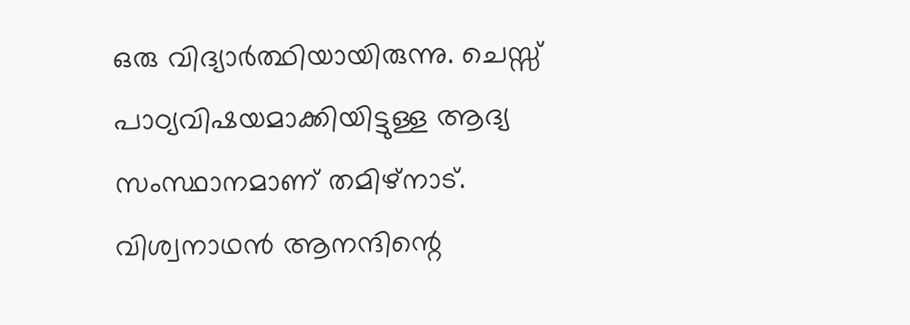ഒരു വിദ്യാർത്ഥിയായിരുന്നു. ചെസ്സ് പാഠ്യവിഷയമാക്കിയിട്ടുള്ള ആദ്യ സംസ്ഥാനമാണ് തമിഴ്നാട്. വിശ്വനാഥൻ ആനന്ദിന്റെ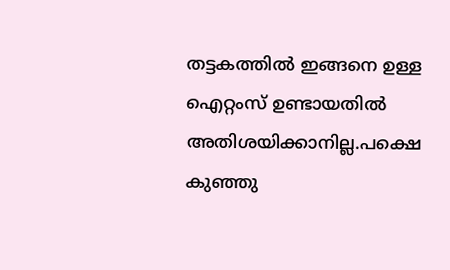തട്ടകത്തിൽ ഇങ്ങനെ ഉള്ള ഐറ്റംസ് ഉണ്ടായതിൽ അതിശയിക്കാനില്ല.പക്ഷെ കുഞ്ഞു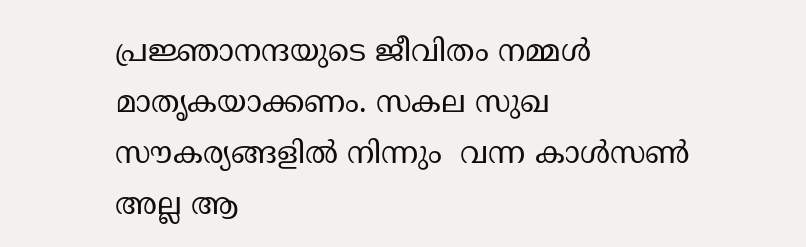പ്രജ്ഞാനന്ദയുടെ ജീവിതം നമ്മൾ മാതൃകയാക്കണം. സകല സുഖ സൗകര്യങ്ങളിൽ നിന്നും  വന്ന കാൾസൺ അല്ല ആ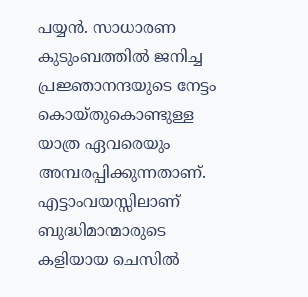പയ്യൻ. സാധാരണ കുടുംബത്തിൽ ജനിച്ച പ്രജ്ഞാനന്ദയുടെ നേട്ടം കൊയ്തുകൊണ്ടുള്ള യാത്ര ഏവരെയും അമ്പരപ്പിക്കുന്നതാണ്. എട്ടാംവയസ്സിലാണ് ബുദ്ധിമാന്മാരുടെ കളിയായ ചെസിൽ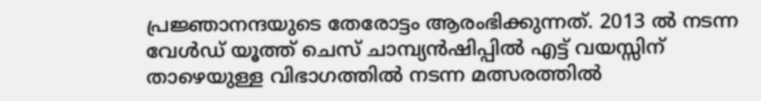പ്രജ്ഞാനന്ദയുടെ തേരോട്ടം ആരംഭിക്കുന്നത്. 2013 ൽ നടന്ന വേൾഡ് യൂത്ത് ചെസ് ചാമ്പ്യൻഷിപ്പിൽ എട്ട് വയസ്സിന് താഴെയുള്ള വിഭാഗത്തിൽ നടന്ന മത്സരത്തിൽ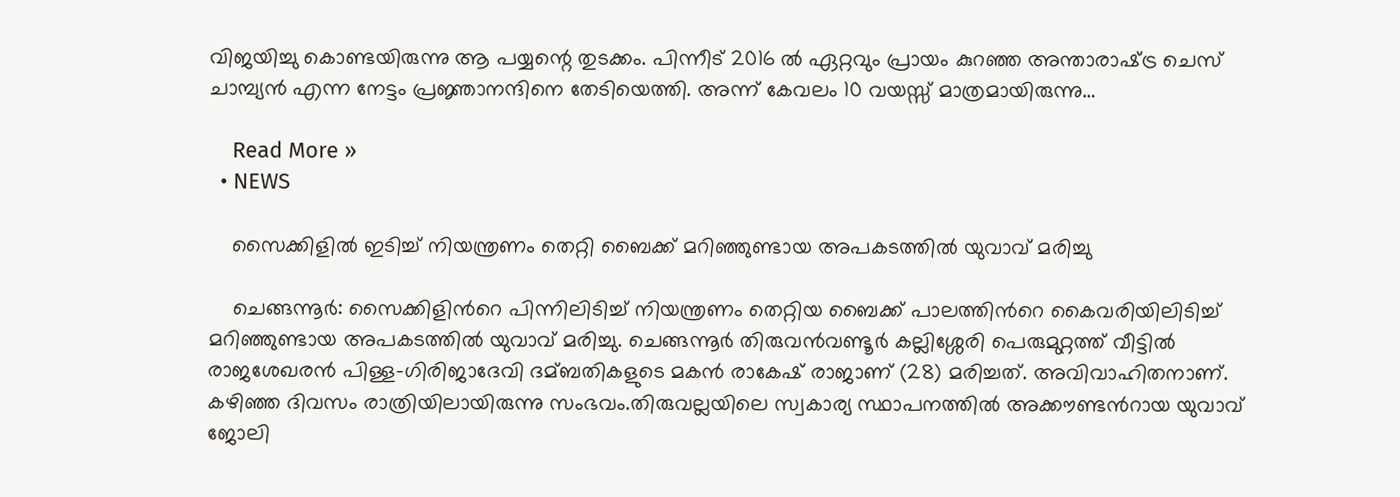വിജയിച്ചു കൊണ്ടയിരുന്നു ആ പയ്യന്റെ തുടക്കം. പിന്നീട് 2016 ൽ ഏറ്റവും പ്രായം കുറഞ്ഞ അന്താരാഷ്‌ട്ര ചെസ് ചാമ്പ്യൻ എന്ന നേട്ടം പ്രജ്ഞാനന്ദിനെ തേടിയെത്തി. അന്ന് കേവലം 10 വയസ്സ് മാത്രമായിരുന്നു…

    Read More »
  • NEWS

    സൈക്കിളിൽ ഇടിച്ച് നിയന്ത്രണം തെറ്റി ബൈക്ക് മറിഞ്ഞുണ്ടായ അപകടത്തില്‍ യുവാവ് മരിച്ചു

    ചെങ്ങന്നൂര്‍: സൈക്കിളിന്‍റെ പിന്നിലിടിച്ച്‌ നിയന്ത്രണം തെറ്റിയ ബൈക്ക് പാലത്തിന്‍റെ കൈവരിയിലിടിച്ച്‌ മറിഞ്ഞുണ്ടായ അപകടത്തില്‍ യുവാവ് മരിച്ചു. ചെങ്ങന്നൂര്‍ തിരുവന്‍വണ്ടൂര്‍ കല്ലിശ്ശേരി പെരുമുറ്റത്ത് വീട്ടില്‍ രാജശേഖരന്‍ പിള്ള-ഗിരിജാദേവി ദമ്ബതികളുടെ മകന്‍ രാകേഷ് രാജാണ് (28) മരിച്ചത്. അവിവാഹിതനാണ്. കഴിഞ്ഞ ദിവസം രാത്രിയിലായിരുന്നു സംഭവം.തിരുവല്ലയിലെ സ്വകാര്യ സ്ഥാപനത്തില്‍ അക്കൗണ്ടന്‍റായ യുവാവ് ജോലി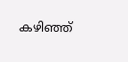കഴിഞ്ഞ്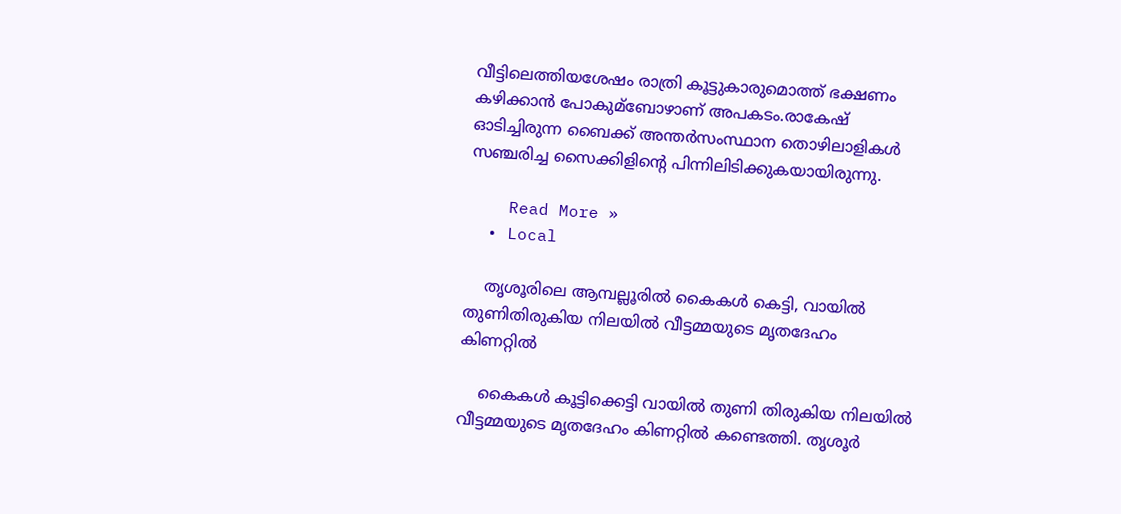വീട്ടിലെത്തിയശേഷം രാത്രി കൂട്ടുകാരുമൊത്ത് ഭക്ഷണം കഴിക്കാന്‍ പോകുമ്ബോഴാണ് അപകടം.രാകേഷ് ഓടിച്ചിരുന്ന ബൈക്ക് അന്തര്‍സംസ്ഥാന തൊഴിലാളികള്‍ സഞ്ചരിച്ച സൈക്കിളിന്‍റെ പിന്നിലിടിക്കുകയായിരുന്നു.

    Read More »
  • Local

    തൃശൂരിലെ ആമ്പല്ലൂരിൽ കൈകൾ കെട്ടി, വായിൽ തുണിതിരുകിയ നിലയിൽ വീട്ടമ്മയുടെ മൃതദേഹം കിണറ്റിൽ

    കൈകൾ കൂട്ടിക്കെട്ടി വായിൽ തുണി തിരുകിയ നിലയിൽ വീട്ടമ്മയുടെ മൃതദേഹം കിണറ്റിൽ കണ്ടെത്തി. തൃശൂർ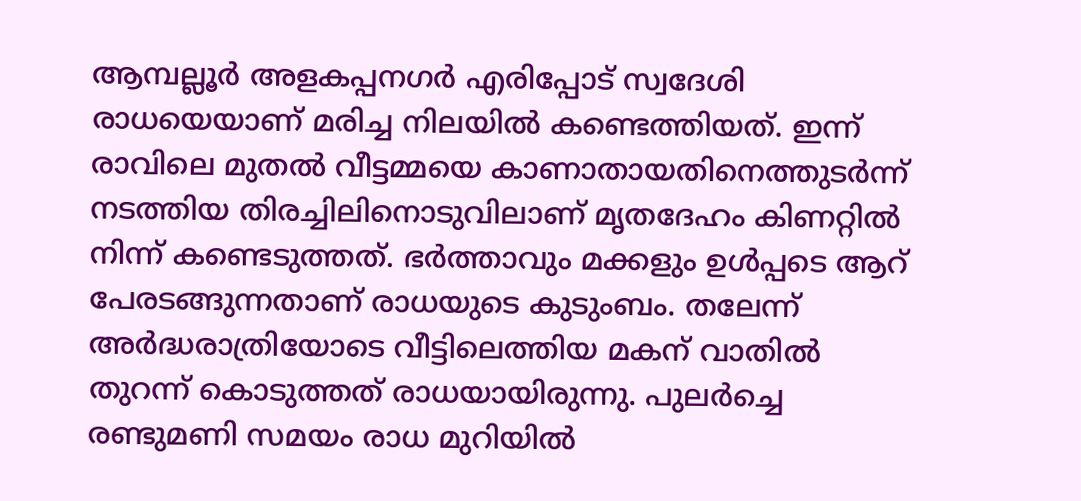ആമ്പല്ലൂർ അളകപ്പനഗർ എരിപ്പോട് സ്വദേശി രാധയെയാണ് മരിച്ച നിലയിൽ കണ്ടെത്തിയത്. ഇന്ന് രാവിലെ മുതൽ വീട്ടമ്മയെ കാണാതായതിനെത്തുടർന്ന് നടത്തിയ തിരച്ചിലിനൊടുവിലാണ് മൃതദേഹം കിണറ്റിൽ നിന്ന് കണ്ടെടുത്തത്. ഭർത്താവും മക്കളും ഉൾപ്പടെ ആറ് പേരടങ്ങുന്നതാണ് രാധയുടെ കുടുംബം. തലേന്ന് അ‌ർദ്ധരാത്രിയോടെ വീട്ടിലെത്തിയ മകന് വാതിൽ തുറന്ന് കൊടുത്തത് രാധയായിരുന്നു. പുലർച്ചെ രണ്ടുമണി സമയം രാധ മുറിയിൽ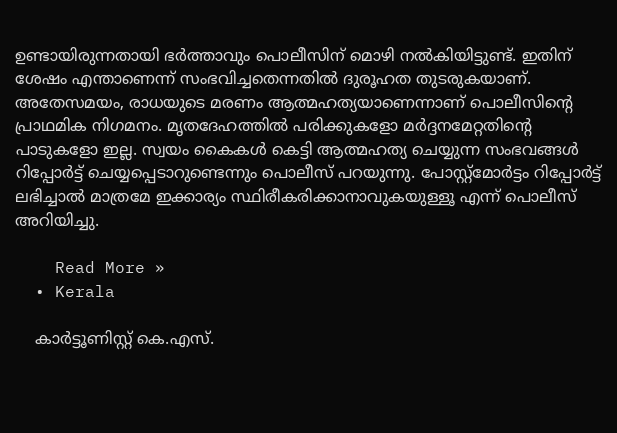ഉണ്ടായിരുന്നതായി ഭർത്താവും പൊലീസിന് മൊഴി നൽകിയിട്ടുണ്ട്. ഇതിന് ശേഷം എന്താണെന്ന് സംഭവിച്ചതെന്നതിൽ ദുരൂഹത തുടരുകയാണ്. അതേസമയം, രാധയുടെ മരണം ആത്മഹത്യയാണെന്നാണ് പൊലീസിന്റെ പ്രാഥമിക നിഗമനം. മൃതദേഹത്തിൽ പരിക്കുകളോ മർദ്ദനമേറ്റതിന്റെ പാടുകളോ ഇല്ല. സ്വയം കൈകൾ കെട്ടി ആത്മഹത്യ ചെയ്യുന്ന സംഭവങ്ങൾ റിപ്പോർട്ട് ചെയ്യപ്പെടാറുണ്ടെന്നും പൊലീസ് പറയുന്നു. പോസ്റ്റ്‌മോർട്ടം റിപ്പോർട്ട് ലഭിച്ചാൽ മാത്രമേ ഇക്കാര്യം സ്ഥിരീകരിക്കാനാവുകയുള്ളൂ എന്ന് പൊലീസ് അറിയിച്ചു.

    Read More »
  • Kerala

    കാർട്ടൂണിസ്റ്റ് കെ.എസ്.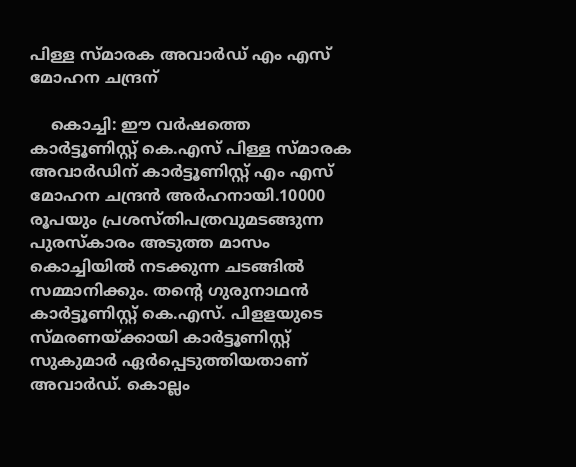പിള്ള സ്മാരക അവാർഡ് എം എസ് മോഹന ചന്ദ്രന്

    കൊച്ചി: ഈ വർഷത്തെ കാർട്ടൂണിസ്റ്റ് കെ.എസ് പിള്ള സ്മാരക അവാർഡിന് കാർട്ടൂണിസ്റ്റ് എം എസ് മോഹന ചന്ദ്രൻ അർഹനായി.10000 രൂപയും പ്രശസ്തിപത്രവുമടങ്ങുന്ന പുരസ്കാരം അടുത്ത മാസം കൊച്ചിയിൽ നടക്കുന്ന ചടങ്ങിൽ സമ്മാനിക്കും. തന്റെ ഗുരുനാഥൻ കാർട്ടൂണിസ്റ്റ് കെ.എസ്. പിളളയുടെ സ്മരണയ്ക്കായി കാർട്ടൂണിസ്റ്റ് സുകുമാർ ഏർപ്പെടുത്തിയതാണ് അവാർഡ്. കൊല്ലം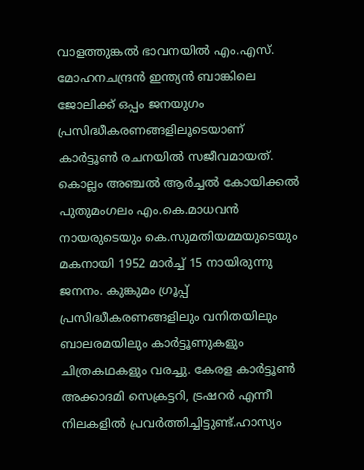വാളത്തുങ്കൽ ഭാവനയിൽ എം.എസ്. മോഹനചന്ദ്രൻ ഇന്ത്യൻ ബാങ്കിലെ ജോലിക്ക് ഒപ്പം ജനയുഗം പ്രസിദ്ധീകരണങ്ങളിലൂടെയാണ് കാർട്ടൂൺ രചനയിൽ സജീവമായത്. കൊല്ലം അഞ്ചൽ ആർച്ചൽ കോയിക്കൽ പുതുമംഗലം എം.കെ.മാധവൻ നായരുടെയും കെ.സുമതിയമ്മയുടെയും മകനായി 1952 മാർച്ച് 15 നായിരുന്നു ജനനം. കുങ്കുമം ഗ്രൂപ്പ് പ്രസിദ്ധീകരണങ്ങളിലും വനിതയിലും ബാലരമയിലും കാർട്ടൂണുകളും ചിത്രകഥകളും വരച്ചു. കേരള കാർട്ടൂൺ അക്കാദമി സെക്രട്ടറി, ട്രഷറർ എന്നീ നിലകളിൽ പ്രവർത്തിച്ചിട്ടുണ്ട്.ഹാസ്യം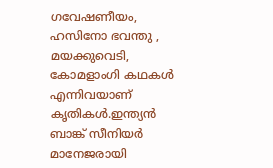ഗവേഷണീയം, ഹസിനോ ഭവന്തു , മയക്കുവെടി, കോമളാംഗി കഥകൾ എന്നിവയാണ് കൃതികൾ.ഇന്ത്യൻ ബാങ്ക് സീനിയർ മാനേജരായി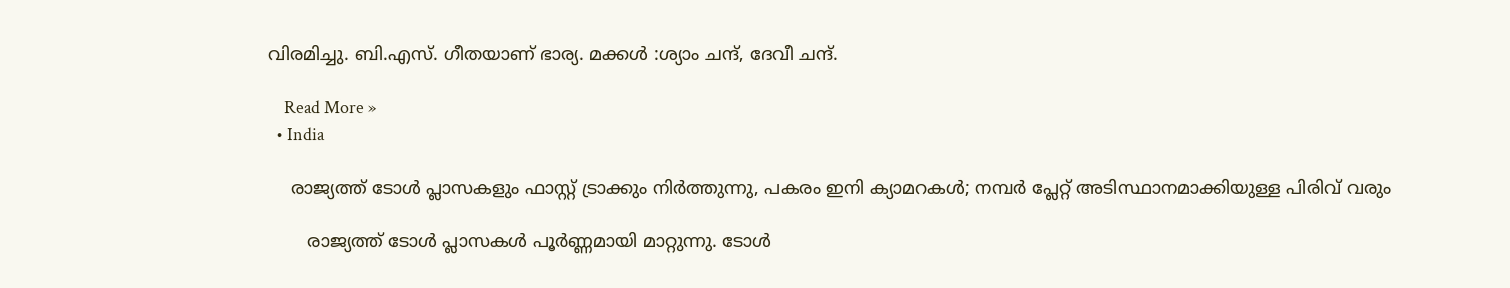വിരമിച്ചു. ബി.എസ്. ഗീതയാണ് ഭാര്യ. മക്കൾ :ശ്യാം ചന്ദ്, ദേവീ ചന്ദ്.

    Read More »
  • India

    രാജ്യത്ത് ടോൾ പ്ലാസകളും ഫാസ്റ്റ് ട്രാക്കും നിർത്തുന്നു, പകരം ഇനി ക്യാമറകൾ; നമ്പർ പ്ലേറ്റ് അടിസ്ഥാനമാക്കിയുള്ള പിരിവ് വരും

       രാജ്യത്ത് ടോൾ പ്ലാസകൾ പൂർണ്ണമായി മാറ്റുന്നു. ടോൾ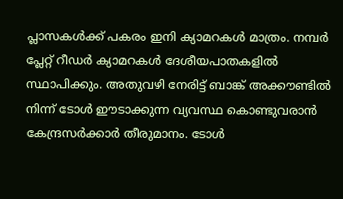പ്ലാസകൾക്ക് പകരം ഇനി ക്യാമറകൾ മാത്രം. നമ്പർ പ്ലേറ്റ് റീഡർ ക്യാമറകൾ ദേശീയപാതകളിൽ സ്ഥാപിക്കും. അതുവഴി നേരിട്ട് ബാങ്ക് അക്കൗണ്ടിൽ നിന്ന് ടോൾ ഈടാക്കുന്ന വ്യവസ്ഥ കൊണ്ടുവരാൻ കേന്ദ്രസർക്കാർ തീരുമാനം. ടോൾ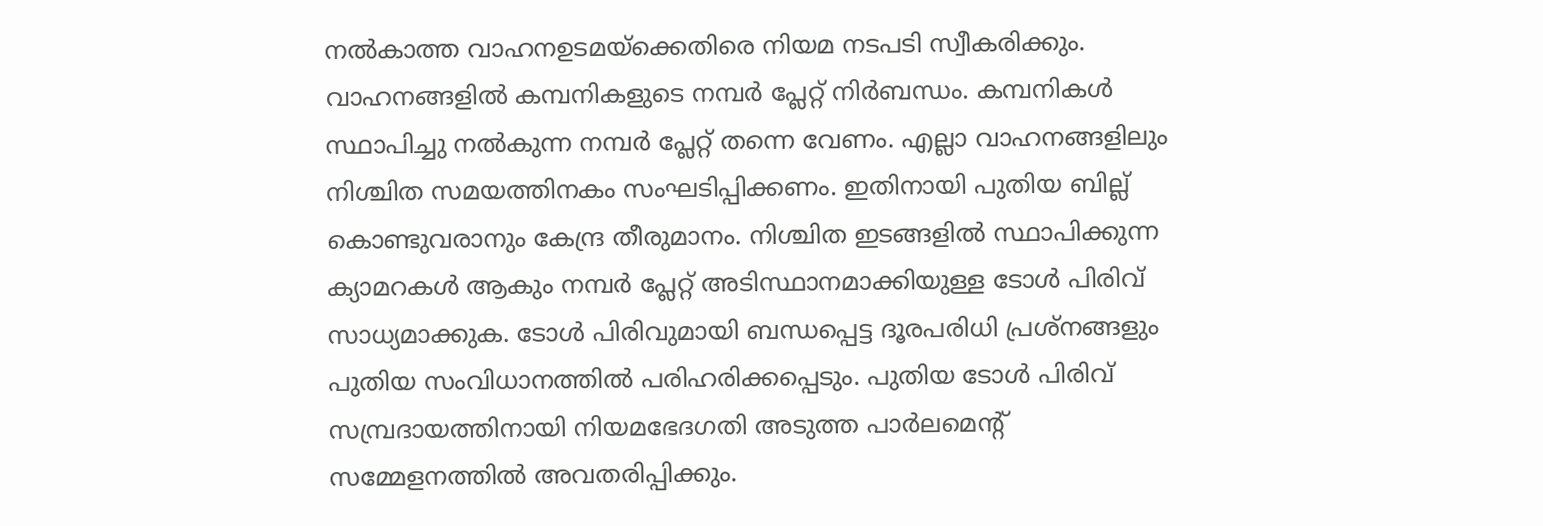നൽകാത്ത വാഹനഉടമയ്ക്കെതിരെ നിയമ നടപടി സ്വീകരിക്കും. വാഹനങ്ങളിൽ കമ്പനികളുടെ നമ്പർ പ്ലേറ്റ് നിർബന്ധം. കമ്പനികൾ സ്ഥാപിച്ചു നൽകുന്ന നമ്പർ പ്ലേറ്റ് തന്നെ വേണം. എല്ലാ വാഹനങ്ങളിലും നിശ്ചിത സമയത്തിനകം സംഘടിപ്പിക്കണം. ഇതിനായി പുതിയ ബില്ല് കൊണ്ടുവരാനും കേന്ദ്ര തീരുമാനം. നിശ്ചിത ഇടങ്ങളിൽ സ്ഥാപിക്കുന്ന ക്യാമറകൾ ആകും നമ്പർ പ്ലേറ്റ് അടിസ്ഥാനമാക്കിയുള്ള ടോൾ പിരിവ് സാധ്യമാക്കുക. ടോൾ പിരിവുമായി ബന്ധപ്പെട്ട ദൂരപരിധി പ്രശ്‌നങ്ങളും പുതിയ സംവിധാനത്തിൽ പരിഹരിക്കപ്പെടും. പുതിയ ടോൾ പിരിവ് സമ്പ്രദായത്തിനായി നിയമഭേദഗതി അടുത്ത പാർലമെന്റ് സമ്മേളനത്തിൽ അവതരിപ്പിക്കും.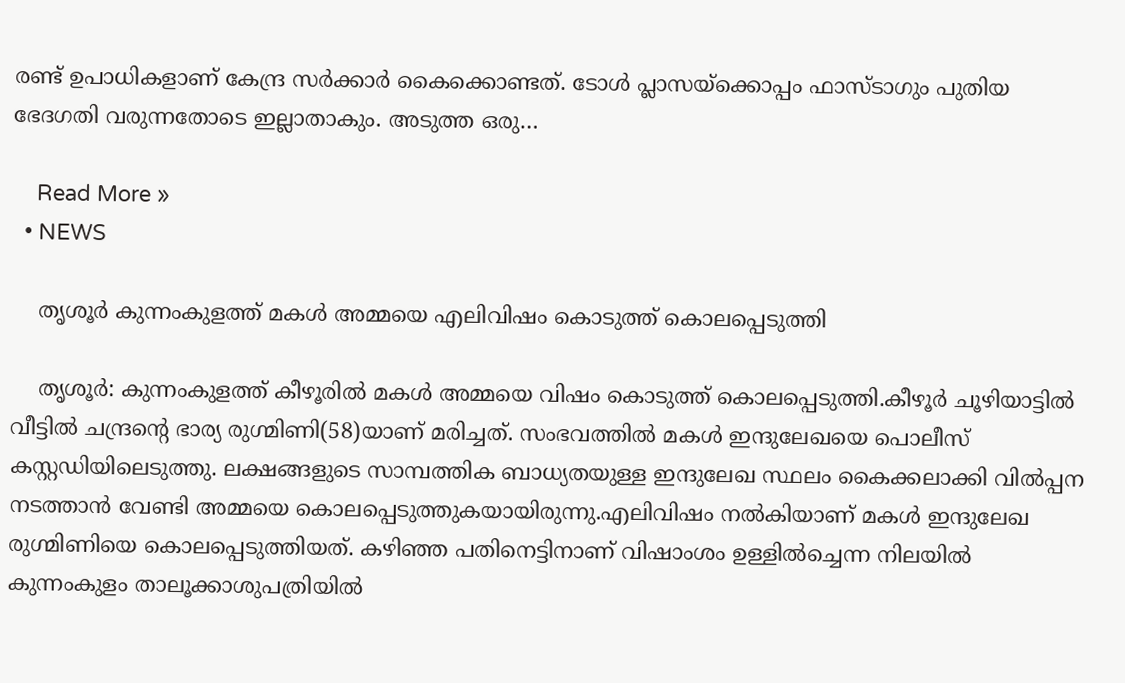രണ്ട് ഉപാധികളാണ് കേന്ദ്ര സർക്കാർ കൈക്കൊണ്ടത്. ടോൾ പ്ലാസയ്‌ക്കൊപ്പം ഫാസ്ടാഗും പുതിയ ഭേദഗതി വരുന്നതോടെ ഇല്ലാതാകും. അടുത്ത ഒരു…

    Read More »
  • NEWS

    തൃശൂർ കുന്നംകുളത്ത് മകൾ അമ്മയെ എലിവിഷം കൊടുത്ത് കൊലപ്പെടുത്തി

    തൃശൂർ: കുന്നംകുളത്ത് കീഴൂരിൽ മകൾ അമ്മയെ വിഷം കൊടുത്ത് കൊലപ്പെടുത്തി.കീഴൂർ ചൂഴിയാട്ടിൽ വീട്ടിൽ ചന്ദ്രന്റെ ഭാര്യ രുഗ്മിണി(58)യാണ് മരിച്ചത്. സംഭവത്തിൽ മകൾ ഇന്ദുലേഖയെ പൊലീസ് കസ്റ്റഡിയിലെടുത്തു. ലക്ഷങ്ങളുടെ സാമ്പത്തിക ബാധ്യതയുള്ള ഇന്ദുലേഖ സ്ഥലം കൈക്കലാക്കി വിൽപ്പന നടത്താൻ വേണ്ടി അമ്മയെ കൊലപ്പെടുത്തുകയായിരുന്നു.എലിവിഷം നൽകിയാണ് മകൾ ഇന്ദുലേഖ രുഗ്മിണിയെ കൊലപ്പെടുത്തിയത്. കഴിഞ്ഞ പതിനെട്ടിനാണ് വിഷാംശം ഉള്ളിൽച്ചെന്ന നിലയിൽ കുന്നംകുളം താലൂക്കാശുപത്രിയിൽ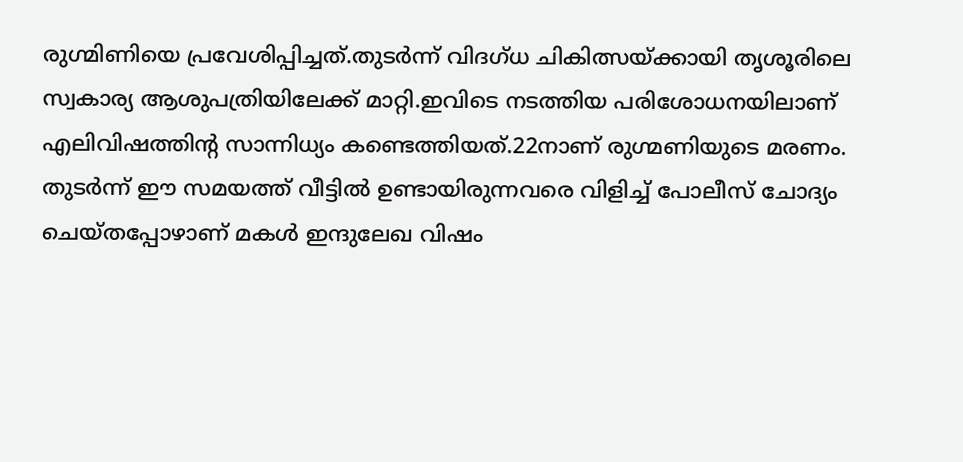രുഗ്മിണിയെ പ്രവേശിപ്പിച്ചത്.തുടർന്ന് വിദഗ്ധ ചികിത്സയ്ക്കായി തൃശൂരിലെ സ്വകാര്യ ആശുപത്രിയിലേക്ക് മാറ്റി.ഇവിടെ നടത്തിയ പരിശോധനയിലാണ് എലിവിഷത്തിന്റ സാന്നിധ്യം കണ്ടെത്തിയത്.22നാണ് രുഗ്മണിയുടെ മരണം. തുടർന്ന് ഈ സമയത്ത് വീട്ടിൽ ഉണ്ടായിരുന്നവരെ വിളിച്ച് പോലീസ് ചോദ്യം ചെയ്തപ്പോഴാണ് മകൾ ഇന്ദുലേഖ വിഷം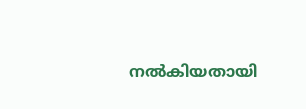നൽകിയതായി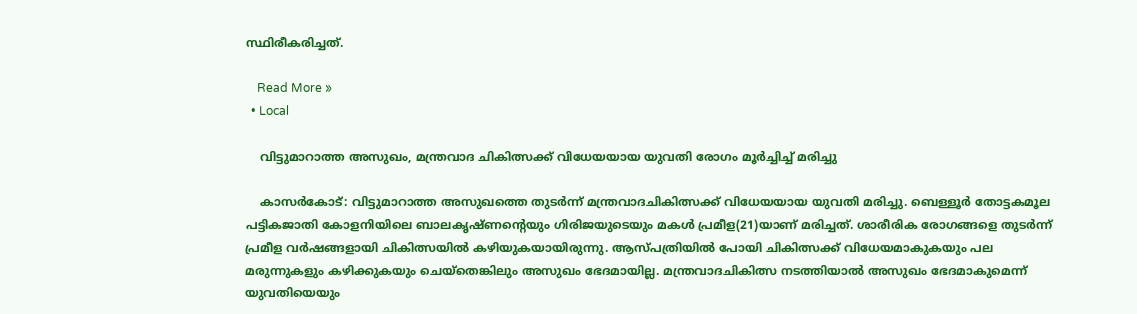സ്ഥിരീകരിച്ചത്.

    Read More »
  • Local

    വിട്ടുമാറാത്ത അസുഖം, മന്ത്രവാദ ചികിത്സക്ക് വിധേയയായ യുവതി രോഗം മൂര്‍ച്ചിച്ച് മരിച്ചു

    കാസർകോട്: വിട്ടുമാറാത്ത അസുഖത്തെ തുടര്‍ന്ന് മന്ത്രവാദചികിത്സക്ക് വിധേയയായ യുവതി മരിച്ചു. ബെള്ളൂര്‍ തോട്ടകമൂല പട്ടികജാതി കോളനിയിലെ ബാലകൃഷ്ണന്റെയും ഗിരിജയുടെയും മകള്‍ പ്രമീള(21)യാണ് മരിച്ചത്. ശാരീരിക രോഗങ്ങളെ തുടര്‍ന്ന് പ്രമീള വര്‍ഷങ്ങളായി ചികിത്സയില്‍ കഴിയുകയായിരുന്നു. ആസ്പത്രിയില്‍ പോയി ചികിത്സക്ക് വിധേയമാകുകയും പല മരുന്നുകളും കഴിക്കുകയും ചെയ്‌തെങ്കിലും അസുഖം ഭേദമായില്ല. മന്ത്രവാദചികിത്സ നടത്തിയാല്‍ അസുഖം ഭേദമാകുമെന്ന് യുവതിയെയും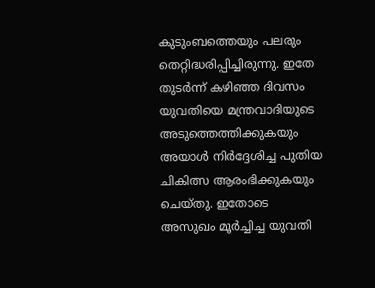കുടുംബത്തെയും പലരും തെറ്റിദ്ധരിപ്പിച്ചിരുന്നു. ഇതേ തുടര്‍ന്ന് കഴിഞ്ഞ ദിവസം യുവതിയെ മന്ത്രവാദിയുടെ അടുത്തെത്തിക്കുകയും അയാൾ നിർദ്ദേശിച്ച പുതിയ ചികിത്സ ആരംഭിക്കുകയും ചെയ്തു. ഇതോടെ അസുഖം മൂര്‍ച്ചിച്ച യുവതി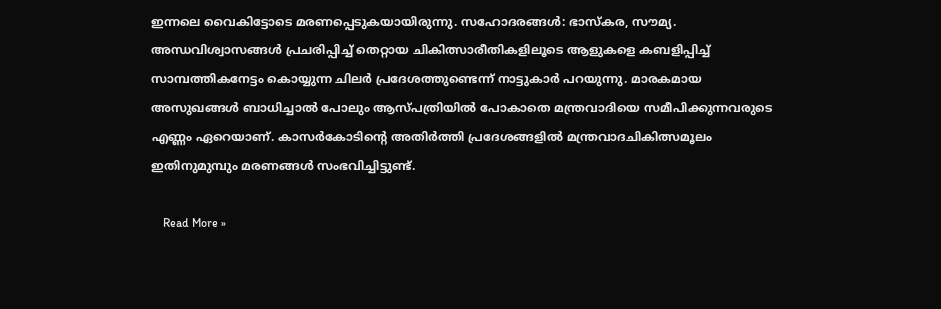ഇന്നലെ വൈകിട്ടോടെ മരണപ്പെടുകയായിരുന്നു. സഹോദരങ്ങള്‍: ഭാസ്‌കര, സൗമ്യ. അന്ധവിശ്വാസങ്ങള്‍ പ്രചരിപ്പിച്ച് തെറ്റായ ചികിത്സാരീതികളിലൂടെ ആളുകളെ കബളിപ്പിച്ച് സാമ്പത്തികനേട്ടം കൊയ്യുന്ന ചിലര്‍ പ്രദേശത്തുണ്ടെന്ന് നാട്ടുകാര്‍ പറയുന്നു. മാരകമായ അസുഖങ്ങള്‍ ബാധിച്ചാല്‍ പോലും ആസ്പത്രിയില്‍ പോകാതെ മന്ത്രവാദിയെ സമീപിക്കുന്നവരുടെ എണ്ണം ഏറെയാണ്. കാസര്‍കോടിന്റെ അതിര്‍ത്തി പ്രദേശങ്ങളില്‍ മന്ത്രവാദചികിത്സമൂലം ഇതിനുമുമ്പും മരണങ്ങള്‍ സംഭവിച്ചിട്ടുണ്ട്.

    Read More »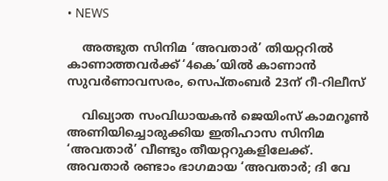• NEWS

    അത്ഭുത സിനിമ ‘അവതാര്‍’ തിയറ്ററില്‍ കാണാത്തവർക്ക് ‘4കെ’യില്‍ കാണാന്‍ സുവര്‍ണാവസരം, സെപ്തംബർ 23ന് റീ-റിലീസ്

    വിഖ്യാത സംവിധായകൻ ജെയിംസ് കാമറൂൺ അണിയിച്ചൊരുക്കിയ ഇതിഹാസ സിനിമ ‘അവതാർ’ വീണ്ടും തീയറ്ററുകളിലേക്ക്. അവതാർ രണ്ടാം ഭാഗമായ ‘അവതാർ; ദി വേ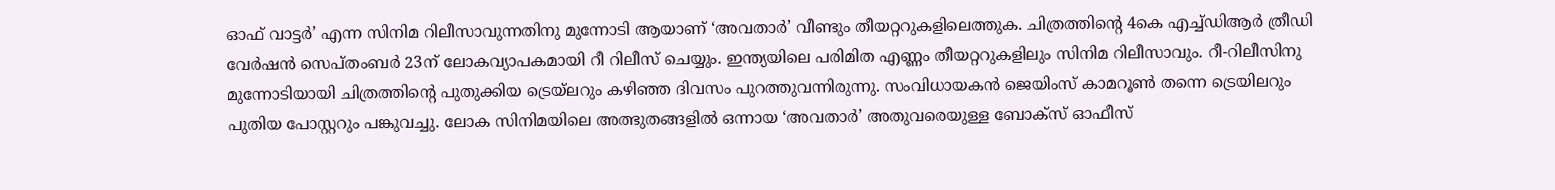ഓഫ് വാട്ടർ’ എന്ന സിനിമ റിലീസാവുന്നതിനു മുന്നോടി ആയാണ് ‘അവതാര്‍’ വീണ്ടും തീയറ്ററുകളിലെത്തുക. ചിത്രത്തിൻ്റെ 4കെ എച്ച്‌ഡിആർ ത്രീഡി വേർഷൻ സെപ്തംബർ 23ന് ലോകവ്യാപകമായി റീ റിലീസ് ചെയ്യും. ഇന്ത്യയിലെ പരിമിത എണ്ണം തീയറ്ററുകളിലും സിനിമ റിലീസാവും. റീ-റിലീസിനു മുന്നോടിയായി ചിത്രത്തിൻ്റെ പുതുക്കിയ ട്രെയ്‌ലറും കഴിഞ്ഞ ദിവസം പുറത്തുവന്നിരുന്നു. സംവിധായകൻ ജെയിംസ് കാമറൂൺ തന്നെ ട്രെയിലറും പുതിയ പോസ്റ്ററും പങ്കുവച്ചു. ലോക സിനിമയിലെ അത്ഭുതങ്ങളില്‍ ഒന്നായ ‘അവതാര്‍’ അതുവരെയുള്ള ബോക്സ് ഓഫീസ്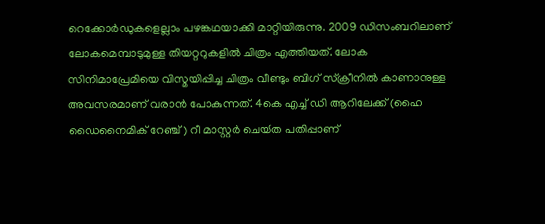റെക്കോര്‍ഡുകളെല്ലാം പഴങ്കഥയാക്കി മാറ്റിയിരുന്നു. 2009 ഡിസംബറിലാണ് ലോകമെമ്പാടുമുള്ള തിയറ്ററുകളില്‍ ചിത്രം എത്തിയത്. ലോക സിനിമാപ്രേമിയെ വിസ്മയിപ്പിച്ച ചിത്രം വീണ്ടും ബിഗ് സ്ക്രീനില്‍ കാണാനുള്ള അവസരമാണ് വരാന്‍ പോകുന്നത്. 4കെ എച്ച് ഡി ആറിലേക്ക് (ഹൈ ഡൈനൈമിക് റേഞ്ച്) റീ മാസ്റ്റര്‍ ചെയ്‍ത പതിപ്പാണ്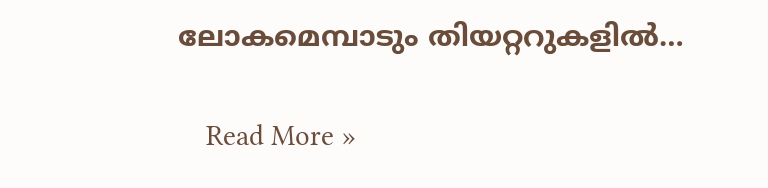ലോകമെമ്പാടും തിയറ്ററുകളില്‍…

    Read More »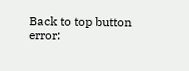Back to top button
error: